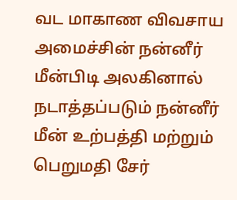வட மாகாண விவசாய அமைச்சின் நன்னீர் மீன்பிடி அலகினால் நடாத்தப்படும் நன்னீர் மீன் உற்பத்தி மற்றும் பெறுமதி சேர்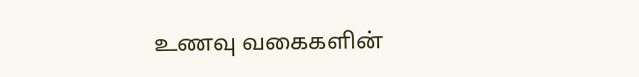உணவு வகைகளின்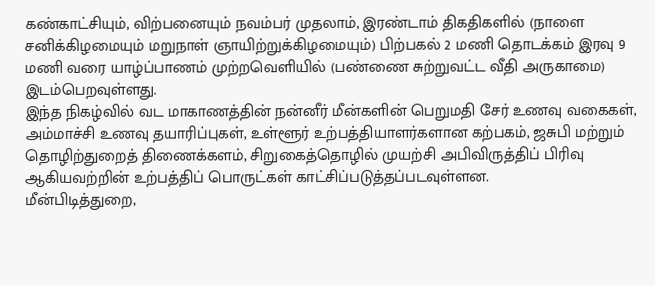கண்காட்சியும், விற்பனையும் நவம்பர் முதலாம், இரண்டாம் திகதிகளில் (நாளை சனிக்கிழமையும் மறுநாள் ஞாயிற்றுக்கிழமையும்) பிற்பகல் 2 மணி தொடக்கம் இரவு 9 மணி வரை யாழ்ப்பாணம் முற்றவெளியில் (பண்ணை சுற்றுவட்ட வீதி அருகாமை) இடம்பெறவுள்ளது.
இந்த நிகழ்வில் வட மாகாணத்தின் நன்னீர் மீன்களின் பெறுமதி சேர் உணவு வகைகள், அம்மாச்சி உணவு தயாரிப்புகள், உள்ளூர் உற்பத்தியாளர்களான கற்பகம், ஜசுபி மற்றும் தொழிற்துறைத் திணைக்களம், சிறுகைத்தொழில் முயற்சி அபிவிருத்திப் பிரிவு ஆகியவற்றின் உற்பத்திப் பொருட்கள் காட்சிப்படுத்தப்படவுள்ளன.
மீன்பிடித்துறை,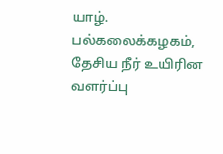யாழ். பல்கலைக்கழகம், தேசிய நீர் உயிரின வளர்ப்பு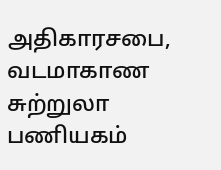அதிகாரசபை, வடமாகாண சுற்றுலா பணியகம்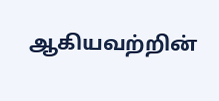ஆகியவற்றின்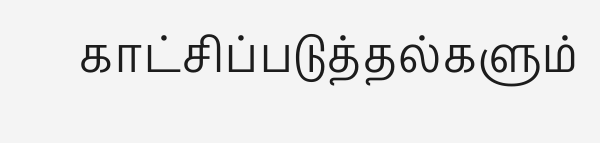காட்சிப்படுத்தல்களும்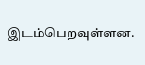இடம்பெறவுள்ளன.